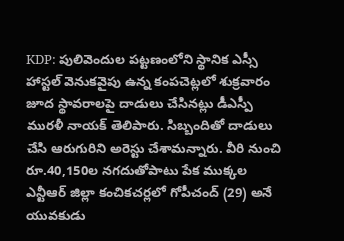KDP: పులివెందుల పట్టణంలోని స్థానిక ఎస్సీ హాస్టల్ వెనుకవైపు ఉన్న కంపచెట్లలో శుక్రవారం జూద స్థావరాలపై దాడులు చేసినట్లు డీఎస్పీ మురళీ నాయక్ తెలిపారు. సిబ్బందితో దాడులు చేసి ఆరుగురిని అరెస్టు చేశామన్నారు. వీరి నుంచి రూ.40,150ల నగదుతోపాటు పేక ముక్కల
ఎన్టీఆర్ జిల్లా కంచికచర్లలో గోపీచంద్ (29) అనే యువకుడు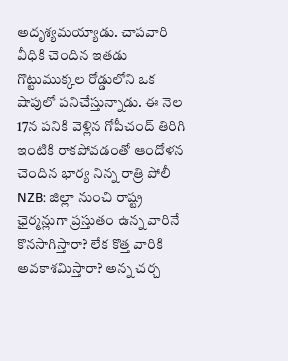అదృశ్యమయ్యాడు. చాపవారి వీధికి చెందిన ఇతడు గొట్టుముక్కల రోడ్డులోని ఒక షాపులో పనిచేస్తున్నాడు. ఈ నెల 17న పనికి వెళ్లిన గోపీచంద్ తిరిగి ఇంటికి రాకపోవడంతో ఆందోళన చెందిన భార్య నిన్న రాత్రి పోలీ
NZB: జిల్లా నుంచి రాష్ట్ర ఛైర్మన్లుగా ప్రస్తుతం ఉన్న వారినే కొనసాగిస్తారా? లేక కొత్త వారికి అవకాశమిస్తారా? అన్న చర్చ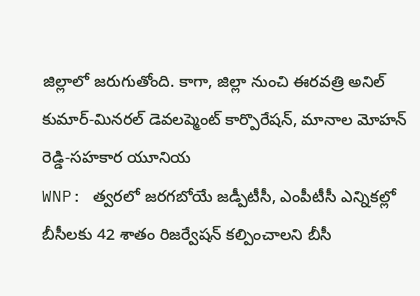జిల్లాలో జరుగుతోంది. కాగా, జిల్లా నుంచి ఈరవత్రి అనిల్ కుమార్-మినరల్ డెవలప్మెంట్ కార్పొరేషన్, మానాల మోహన్ రెడ్డి-సహకార యూనియ
WNP: త్వరలో జరగబోయే జడ్పీటీసీ, ఎంపీటీసీ ఎన్నికల్లో బీసీలకు 42 శాతం రిజర్వేషన్ కల్పించాలని బీసీ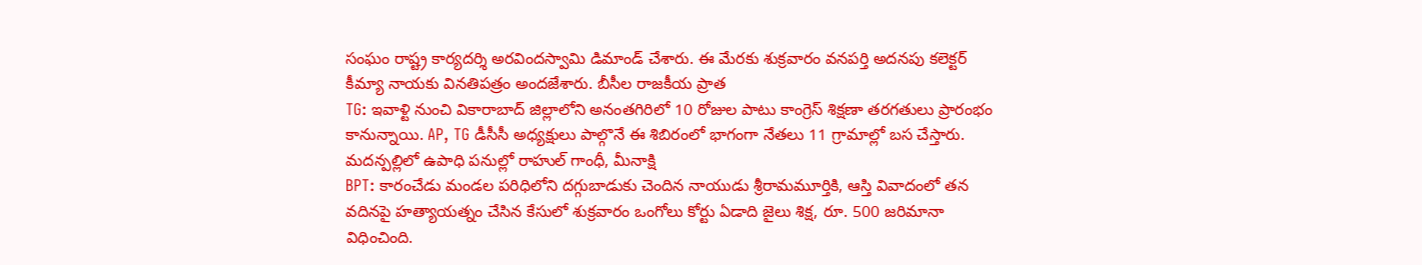సంఘం రాష్ట్ర కార్యదర్శి అరవిందస్వామి డిమాండ్ చేశారు. ఈ మేరకు శుక్రవారం వనపర్తి అదనపు కలెక్టర్ కీమ్యా నాయకు వినతిపత్రం అందజేశారు. బీసీల రాజకీయ ప్రాత
TG: ఇవాళ్టి నుంచి వికారాబాద్ జిల్లాలోని అనంతగిరిలో 10 రోజుల పాటు కాంగ్రెస్ శిక్షణా తరగతులు ప్రారంభం కానున్నాయి. AP, TG డీసీసీ అధ్యక్షులు పాల్గొనే ఈ శిబిరంలో భాగంగా నేతలు 11 గ్రామాల్లో బస చేస్తారు. మదన్పల్లిలో ఉపాధి పనుల్లో రాహుల్ గాంధీ, మీనాక్షి
BPT: కారంచేడు మండల పరిధిలోని దగ్గుబాడుకు చెందిన నాయుడు శ్రీరామమూర్తికి, ఆస్తి వివాదంలో తన వదినపై హత్యాయత్నం చేసిన కేసులో శుక్రవారం ఒంగోలు కోర్టు ఏడాది జైలు శిక్ష, రూ. 500 జరిమానా విధించింది.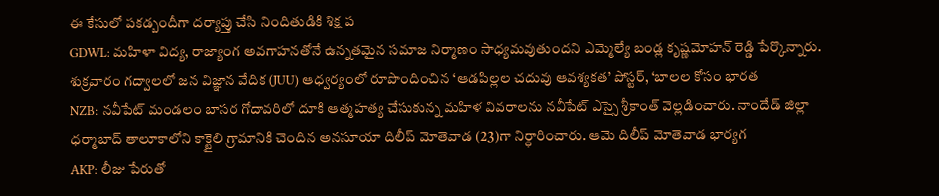ఈ కేసులో పకడ్బందీగా దర్యాప్తు చేసి నిందితుడికి శిక్ష ప
GDWL: మహిళా విద్య, రాజ్యాంగ అవగాహనతోనే ఉన్నతమైన సమాజ నిర్మాణం సాధ్యమవుతుందని ఎమ్మెల్యే బండ్ల కృష్ణమోహన్ రెడ్డి పేర్కొన్నారు. శుక్రవారం గద్వాలలో జన విజ్ఞాన వేదిక (JUU) ఆధ్వర్యంలో రూపొందించిన ‘ఆడపిల్లల చదువు ఆవశ్యకత’ పోస్టర్, ‘బాలల కోసం భారత
NZB: నవీపేట్ మండలం బాసర గోదావరిలో దూకి ఆత్మహత్య చేసుకున్న మహిళ వివరాలను నవీపేట్ ఎస్సై శ్రీకాంత్ వెల్లడించారు. నాందేడ్ జిల్లా ధర్మాబాద్ తాలూకాలోని కాక్టైలి గ్రామానికి చెందిన అనసూయా దిలీప్ మోతెవాడ (23)గా నిర్ధారించారు. ఆమె దిలీప్ మోతెవాడ భార్యగ
AKP: లీజు పేరుతో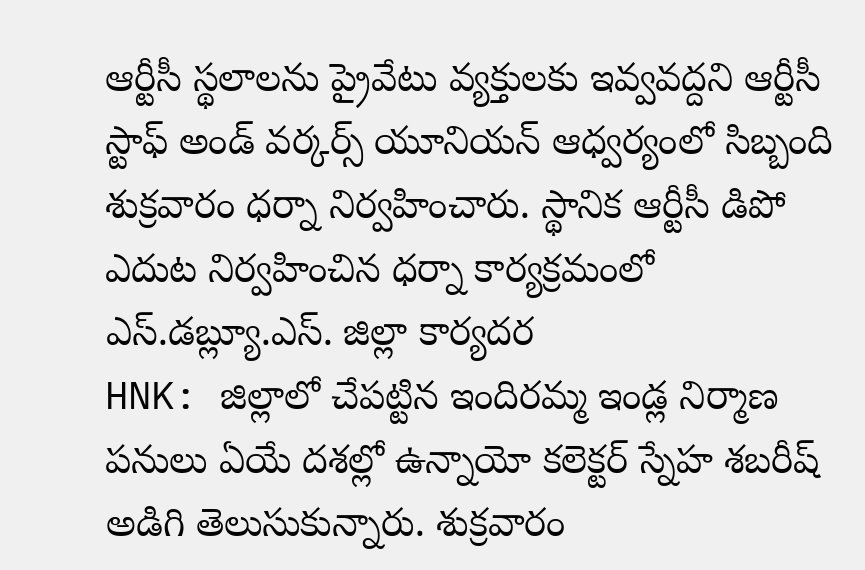ఆర్టీసీ స్థలాలను ప్రైవేటు వ్యక్తులకు ఇవ్వవద్దని ఆర్టీసీ స్టాఫ్ అండ్ వర్కర్స్ యూనియన్ ఆధ్వర్యంలో సిబ్బంది శుక్రవారం ధర్నా నిర్వహించారు. స్థానిక ఆర్టీసీ డిపో ఎదుట నిర్వహించిన ధర్నా కార్యక్రమంలో ఎస్.డబ్ల్యూ.ఎస్. జిల్లా కార్యదర
HNK: జిల్లాలో చేపట్టిన ఇందిరమ్మ ఇండ్ల నిర్మాణ పనులు ఏయే దశల్లో ఉన్నాయో కలెక్టర్ స్నేహ శబరీష్ అడిగి తెలుసుకున్నారు. శుక్రవారం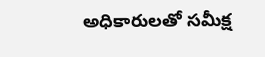అధికారులతో సమీక్ష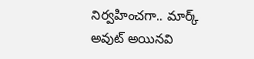నిర్వహించగా.. మార్క్ అవుట్ అయినవి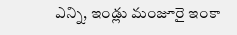ఎన్ని, ఇండ్లు మంజూరై ఇంకా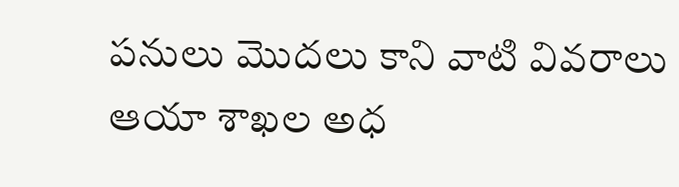పనులు మొదలు కాని వాటి వివరాలు ఆయా శాఖల అధ